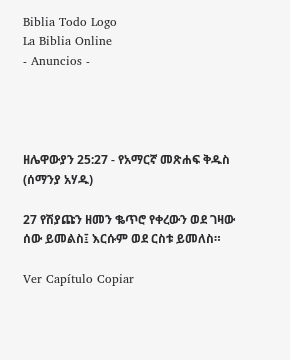Biblia Todo Logo
La Biblia Online
- Anuncios -




ዘሌዋውያን 25:27 - የአማርኛ መጽሐፍ ቅዱስ (ሰማንያ አሃዱ)

27 የሽያጩን ዘመን ቈጥሮ የቀረውን ወደ ገዛው ሰው ይመልስ፤ እርሱም ወደ ርስቱ ይመለስ።

Ver Capítulo Copiar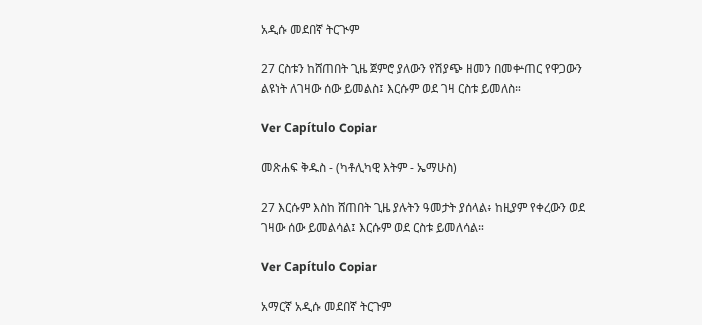አዲሱ መደበኛ ትርጒም

27 ርስቱን ከሸጠበት ጊዜ ጀምሮ ያለውን የሽያጭ ዘመን በመቍጠር የዋጋውን ልዩነት ለገዛው ሰው ይመልስ፤ እርሱም ወደ ገዛ ርስቱ ይመለስ።

Ver Capítulo Copiar

መጽሐፍ ቅዱስ - (ካቶሊካዊ እትም - ኤማሁስ)

27 እርሱም እስከ ሸጠበት ጊዜ ያሉትን ዓመታት ያሰላል፥ ከዚያም የቀረውን ወደ ገዛው ሰው ይመልሳል፤ እርሱም ወደ ርስቱ ይመለሳል።

Ver Capítulo Copiar

አማርኛ አዲሱ መደበኛ ትርጉም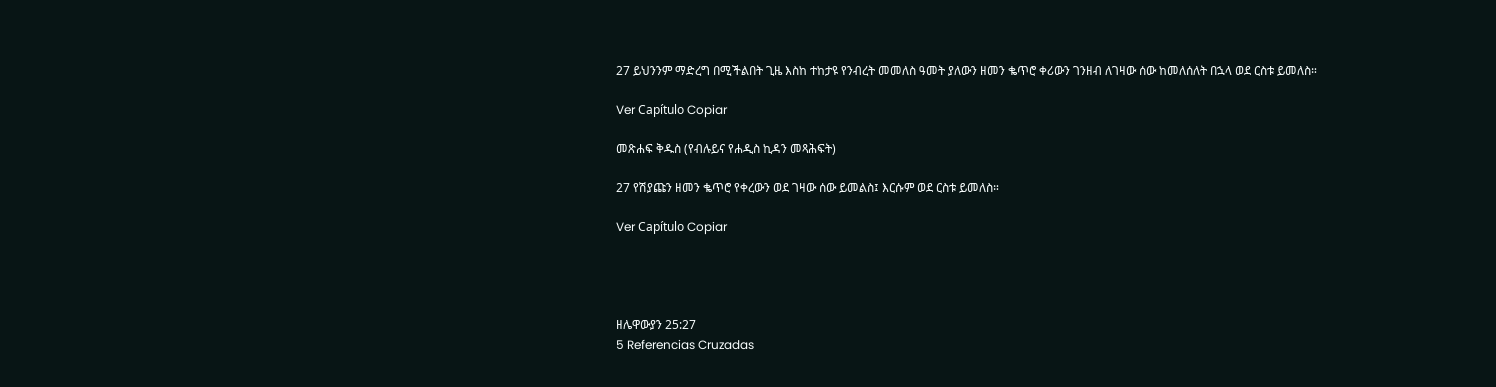27 ይህንንም ማድረግ በሚችልበት ጊዜ እስከ ተከታዩ የንብረት መመለስ ዓመት ያለውን ዘመን ቈጥሮ ቀሪውን ገንዘብ ለገዛው ሰው ከመለሰለት በኋላ ወደ ርስቱ ይመለስ።

Ver Capítulo Copiar

መጽሐፍ ቅዱስ (የብሉይና የሐዲስ ኪዳን መጻሕፍት)

27 የሽያጩን ዘመን ቈጥሮ የቀረውን ወደ ገዛው ሰው ይመልስ፤ እርሱም ወደ ርስቱ ይመለስ።

Ver Capítulo Copiar




ዘሌዋውያን 25:27
5 Referencias Cruzadas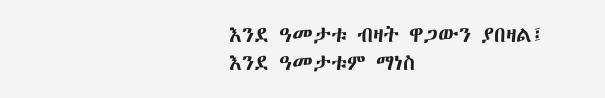እንደ ዓመታቱ ብዛት ዋጋውን ያበዛል፤ እንደ ዓመታቱም ማነስ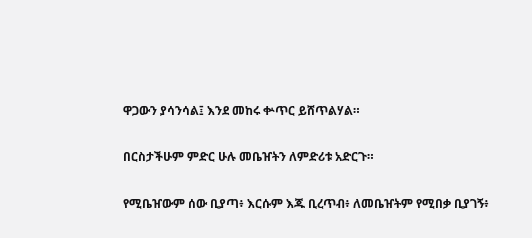ዋጋውን ያሳንሳል፤ እንደ መከሩ ቍጥር ይሸጥልሃል።


በርስታችሁም ምድር ሁሉ መቤዠትን ለምድሪቱ አድርጉ።


የሚቤዠውም ሰው ቢያጣ፥ እርሱም እጁ ቢረጥብ፥ ለመቤዠትም የሚበቃ ቢያገኝ፥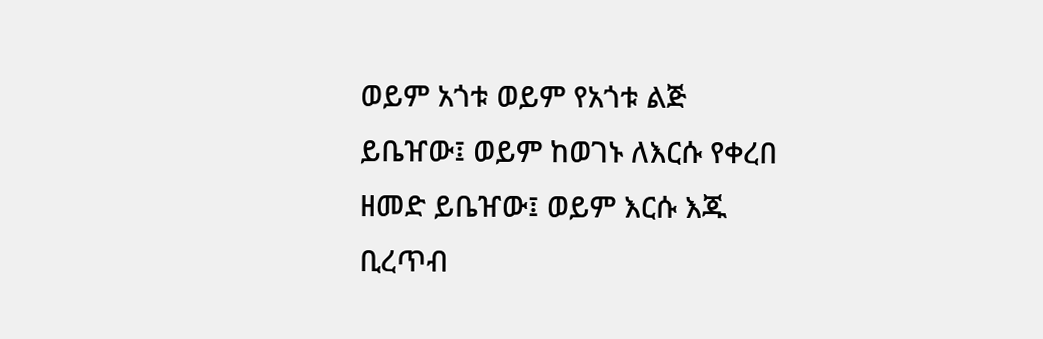ወይም አጎቱ ወይም የአጎቱ ልጅ ይቤዠው፤ ወይም ከወገኑ ለእርሱ የቀረበ ዘመድ ይቤዠው፤ ወይም እርሱ እጁ ቢረጥብ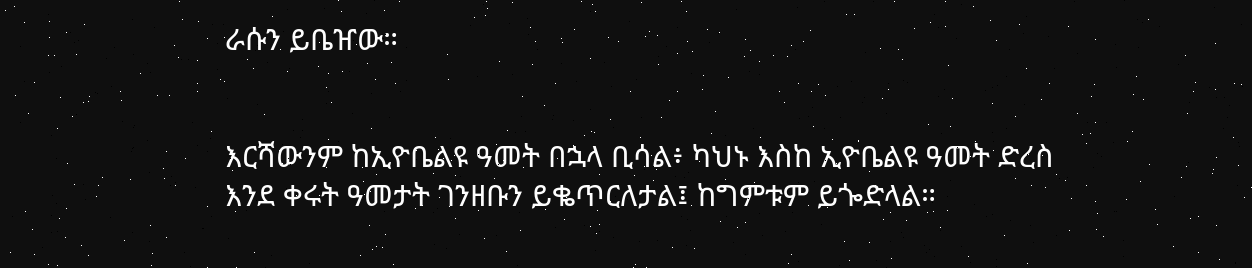ራሱን ይቤዠው።


እርሻውንም ከኢዮቤልዩ ዓመት በኋላ ቢሳል፥ ካህኑ እስከ ኢዮቤልዩ ዓመት ድረስ እንደ ቀሩት ዓመታት ገንዘቡን ይቈጥርለታል፤ ከግምቱም ይጐድላል።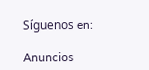Síguenos en:

Anuncios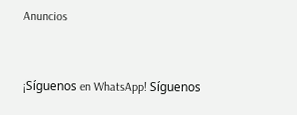Anuncios


¡Síguenos en WhatsApp! Síguenos